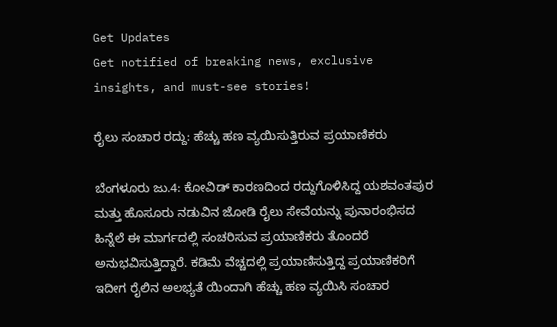Get Updates
Get notified of breaking news, exclusive insights, and must-see stories!

ರೈಲು ಸಂಚಾರ ರದ್ದು: ಹೆಚ್ಚು ಹಣ ವ್ಯಯಿಸುತ್ತಿರುವ ಪ್ರಯಾಣಿಕರು

ಬೆಂಗಳೂರು ಜು.4: ಕೋವಿಡ್ ಕಾರಣದಿಂದ ರದ್ದುಗೊಳಿಸಿದ್ದ ಯಶವಂತಪುರ ಮತ್ತು ಹೊಸೂರು ನಡುವಿನ ಜೋಡಿ ರೈಲು ಸೇವೆಯನ್ನು ಪುನಾರಂಭಿಸದ ಹಿನ್ನೆಲೆ ಈ ಮಾರ್ಗದಲ್ಲಿ ಸಂಚರಿಸುವ ಪ್ರಯಾಣಿಕರು ತೊಂದರೆ ಅನುಭವಿಸುತ್ತಿದ್ದಾರೆ. ಕಡಿಮೆ ವೆಚ್ಚದಲ್ಲಿ ಪ್ರಯಾಣಿಸುತ್ತಿದ್ದ ಪ್ರಯಾಣಿಕರಿಗೆ ಇದೀಗ ರೈಲಿನ ಅಲಭ್ಯತೆ ಯಿಂದಾಗಿ ಹೆಚ್ಚು ಹಣ ವ್ಯಯಿಸಿ ಸಂಚಾರ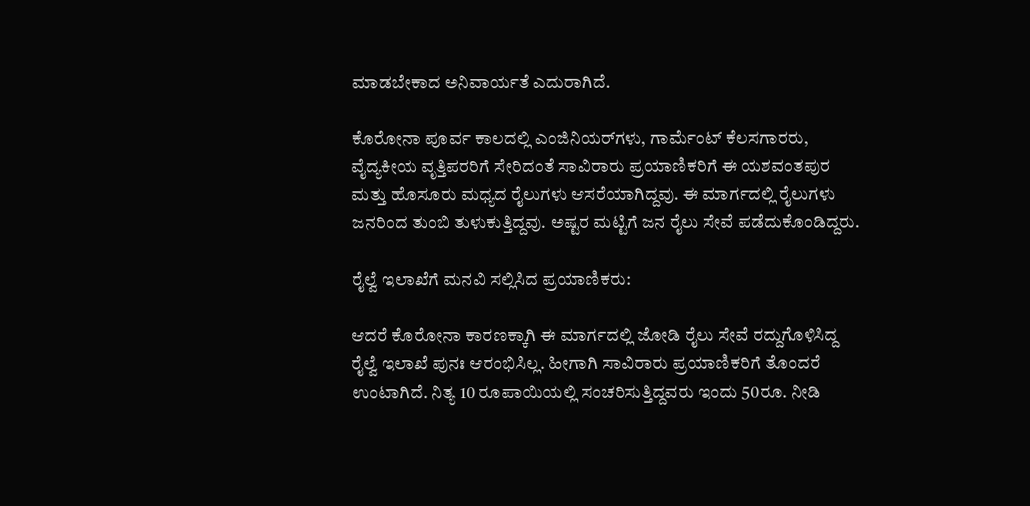ಮಾಡಬೇಕಾದ ಅನಿವಾರ್ಯತೆ ಎದುರಾಗಿದೆ.

ಕೊರೋನಾ ಪೂರ್ವ ಕಾಲದಲ್ಲಿ ಎಂಜಿನಿಯರ್‌ಗಳು, ಗಾರ್ಮೆಂಟ್ ಕೆಲಸಗಾರರು, ವೈದ್ಯಕೀಯ ವೃತ್ತಿಪರರಿಗೆ ಸೇರಿದಂತೆ ಸಾವಿರಾರು ಪ್ರಯಾಣಿಕರಿಗೆ ಈ ಯಶವಂತಪುರ ಮತ್ತು ಹೊಸೂರು ಮಧ್ಯದ ರೈಲುಗಳು ಆಸರೆಯಾಗಿದ್ದವು. ಈ ಮಾರ್ಗದಲ್ಲಿ ರೈಲುಗಳು ಜನರಿಂದ ತುಂಬಿ ತುಳುಕುತ್ತಿದ್ದವು. ಅಷ್ಟರ ಮಟ್ಟಿಗೆ ಜನ ರೈಲು ಸೇವೆ ಪಡೆದುಕೊಂಡಿದ್ದರು.

ರೈಲ್ವೆ ಇಲಾಖೆಗೆ ಮನವಿ ಸಲ್ಲಿಸಿದ ಪ್ರಯಾಣಿಕರು:

ಆದರೆ ಕೊರೋನಾ ಕಾರಣಕ್ಕಾಗಿ ಈ ಮಾರ್ಗದಲ್ಲಿ ಜೋಡಿ ರೈಲು ಸೇವೆ ರದ್ದುಗೊಳಿಸಿದ್ದ ರೈಲ್ವೆ ಇಲಾಖೆ ಪುನಃ ಆರಂಭಿಸಿಲ್ಲ. ಹೀಗಾಗಿ ಸಾವಿರಾರು ಪ್ರಯಾಣಿಕರಿಗೆ ತೊಂದರೆ ಉಂಟಾಗಿದೆ. ನಿತ್ಯ 10 ರೂಪಾಯಿಯಲ್ಲಿ ಸಂಚರಿಸುತ್ತಿದ್ದವರು ಇಂದು 50ರೂ. ನೀಡಿ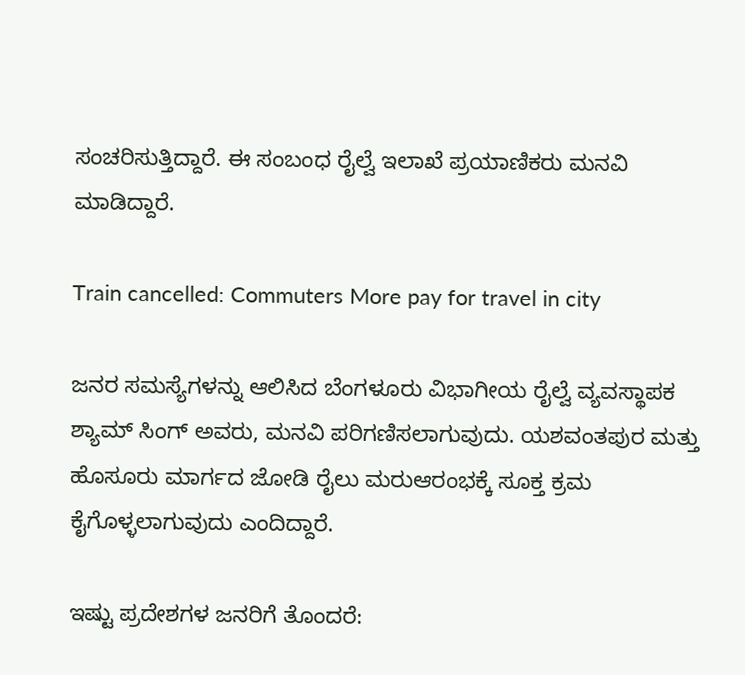ಸಂಚರಿಸುತ್ತಿದ್ದಾರೆ. ಈ ಸಂಬಂಧ ರೈಲ್ವೆ ಇಲಾಖೆ ಪ್ರಯಾಣಿಕರು ಮನವಿ ಮಾಡಿದ್ದಾರೆ.

Train cancelled: Commuters More pay for travel in city

ಜನರ ಸಮಸ್ಯೆಗಳನ್ನು ಆಲಿಸಿದ ಬೆಂಗಳೂರು ವಿಭಾಗೀಯ ರೈಲ್ವೆ ವ್ಯವಸ್ಥಾಪಕ ಶ್ಯಾಮ್ ಸಿಂಗ್ ಅವರು, ಮನವಿ ಪರಿಗಣಿಸಲಾಗುವುದು. ಯಶವಂತಪುರ ಮತ್ತು ಹೊಸೂರು ಮಾರ್ಗದ ಜೋಡಿ ರೈಲು ಮರುಆರಂಭಕ್ಕೆ ಸೂಕ್ತ ಕ್ರಮ ಕೈಗೊಳ್ಳಲಾಗುವುದು ಎಂದಿದ್ದಾರೆ.

ಇಷ್ಟು ಪ್ರದೇಶಗಳ ಜನರಿಗೆ ತೊಂದರೆ: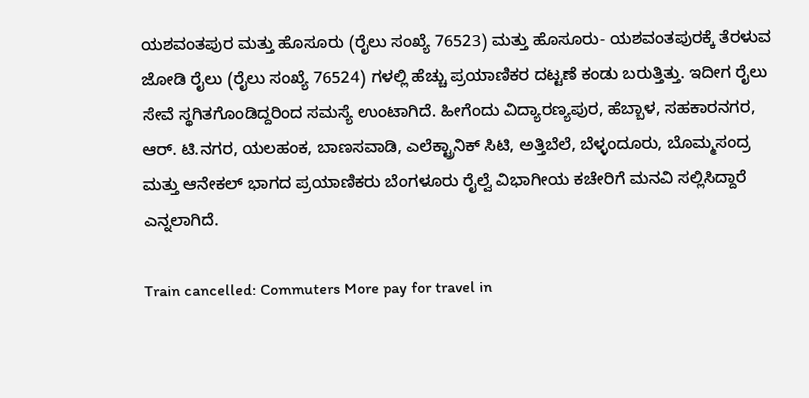ಯಶವಂತಪುರ ಮತ್ತು ಹೊಸೂರು (ರೈಲು ಸಂಖ್ಯೆ 76523) ಮತ್ತು ಹೊಸೂರು- ಯಶವಂತಪುರಕ್ಕೆ ತೆರಳುವ ಜೋಡಿ ರೈಲು (ರೈಲು ಸಂಖ್ಯೆ 76524) ಗಳಲ್ಲಿ ಹೆಚ್ಚು ಪ್ರಯಾಣಿಕರ ದಟ್ಟಣೆ ಕಂಡು ಬರುತ್ತಿತ್ತು. ಇದೀಗ ರೈಲು ಸೇವೆ ಸ್ಥಗಿತಗೊಂಡಿದ್ದರಿಂದ ಸಮಸ್ಯೆ ಉಂಟಾಗಿದೆ. ಹೀಗೆಂದು ವಿದ್ಯಾರಣ್ಯಪುರ, ಹೆಬ್ಬಾಳ, ಸಹಕಾರನಗರ, ಆರ್. ಟಿ.ನಗರ, ಯಲಹಂಕ, ಬಾಣಸವಾಡಿ, ಎಲೆಕ್ಟ್ರಾನಿಕ್ ಸಿಟಿ, ಅತ್ತಿಬೆಲೆ, ಬೆಳ್ಳಂದೂರು, ಬೊಮ್ಮಸಂದ್ರ ಮತ್ತು ಆನೇಕಲ್ ಭಾಗದ ಪ್ರಯಾಣಿಕರು ಬೆಂಗಳೂರು ರೈಲ್ವೆ ವಿಭಾಗೀಯ ಕಚೇರಿಗೆ ಮನವಿ ಸಲ್ಲಿಸಿದ್ದಾರೆ ಎನ್ನಲಾಗಿದೆ.

Train cancelled: Commuters More pay for travel in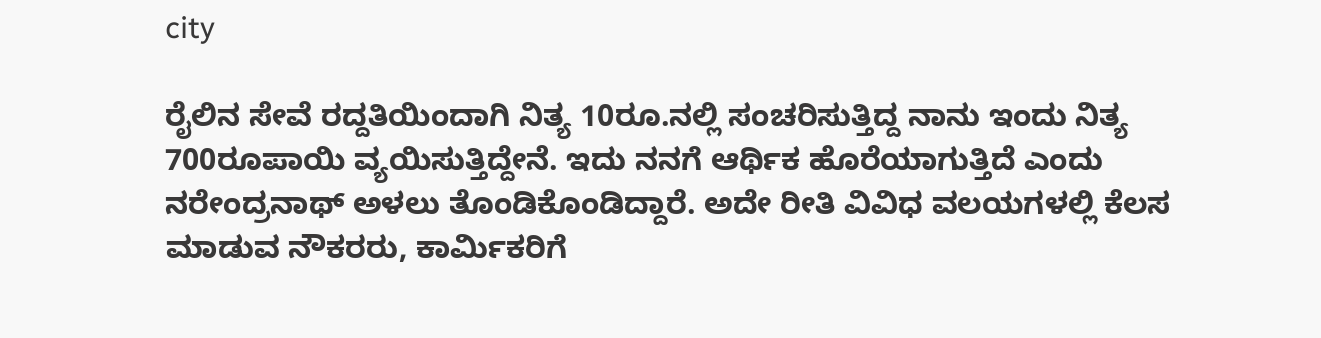city

ರೈಲಿನ ಸೇವೆ ರದ್ದತಿಯಿಂದಾಗಿ ನಿತ್ಯ 10ರೂ.ನಲ್ಲಿ ಸಂಚರಿಸುತ್ತಿದ್ದ ನಾನು ಇಂದು ನಿತ್ಯ 700ರೂಪಾಯಿ ವ್ಯಯಿಸುತ್ತಿದ್ದೇನೆ. ಇದು ನನಗೆ ಆರ್ಥಿಕ ಹೊರೆಯಾಗುತ್ತಿದೆ ಎಂದು ನರೇಂದ್ರನಾಥ್ ಅಳಲು ತೊಂಡಿಕೊಂಡಿದ್ದಾರೆ. ಅದೇ ರೀತಿ ವಿವಿಧ ವಲಯಗಳಲ್ಲಿ ಕೆಲಸ ಮಾಡುವ ನೌಕರರು, ಕಾರ್ಮಿಕರಿಗೆ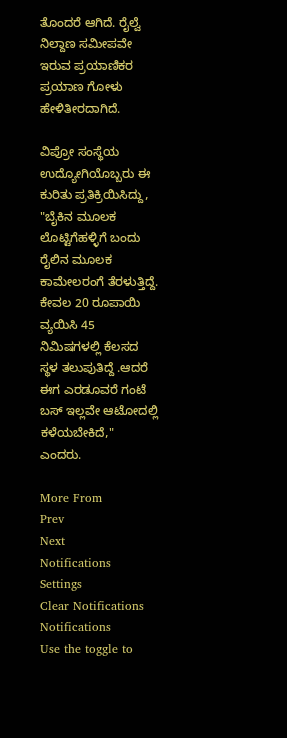ತೊಂದರೆ ಆಗಿದೆ. ರೈಲ್ವೆ ನಿಲ್ದಾಣ ಸಮೀಪವೇ ಇರುವ ಪ್ರಯಾಣಿಕರ ಪ್ರಯಾಣ ಗೋಳು ಹೇಳಿತೀರದಾಗಿದೆ.

ವಿಪ್ರೋ ಸಂಸ್ಥೆಯ ಉದ್ಯೋಗಿಯೊಬ್ಬರು ಈ ಕುರಿತು ಪ್ರತಿಕ್ರಿಯಿಸಿದ್ದು, "ಬೈಕಿನ ಮೂಲಕ ಲೊಟ್ಟಿಗೆಹಳ್ಳಿಗೆ ಬಂದು ರೈಲಿನ ಮೂಲಕ ಕಾಮೇಲರಂಗೆ ತೆರಳುತ್ತಿದ್ದೆ. ಕೇವಲ 20 ರೂಪಾಯಿ ವ್ಯಯಿಸಿ 45 ನಿಮಿಷಗಳಲ್ಲಿ ಕೆಲಸದ ಸ್ಥಳ ತಲುಪುತಿದ್ದೆ .ಆದರೆ ಈಗ ಎರಡೂವರೆ ಗಂಟೆ ಬಸ್ ಇಲ್ಲವೇ ಆಟೋದಲ್ಲಿ ಕಳೆಯಬೇಕಿದೆ," ಎಂದರು.

More From
Prev
Next
Notifications
Settings
Clear Notifications
Notifications
Use the toggle to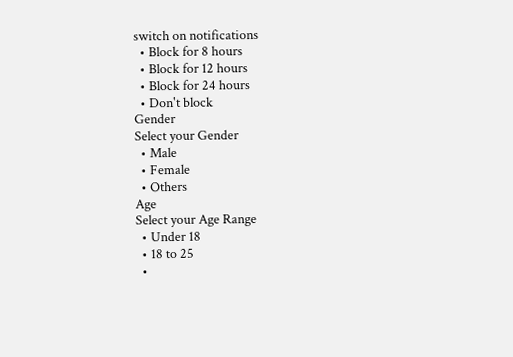switch on notifications
  • Block for 8 hours
  • Block for 12 hours
  • Block for 24 hours
  • Don't block
Gender
Select your Gender
  • Male
  • Female
  • Others
Age
Select your Age Range
  • Under 18
  • 18 to 25
  •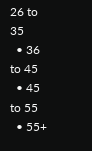26 to 35
  • 36 to 45
  • 45 to 55
  • 55+